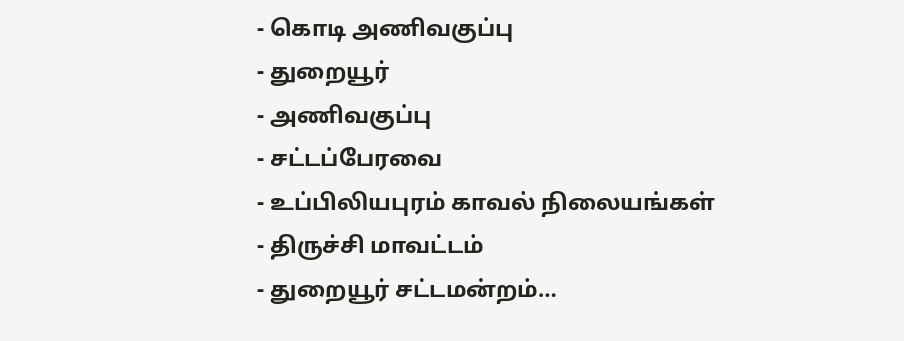- கொடி அணிவகுப்பு
- துறையூர்
- அணிவகுப்பு
- சட்டப்பேரவை
- உப்பிலியபுரம் காவல் நிலையங்கள்
- திருச்சி மாவட்டம்
- துறையூர் சட்டமன்றம்…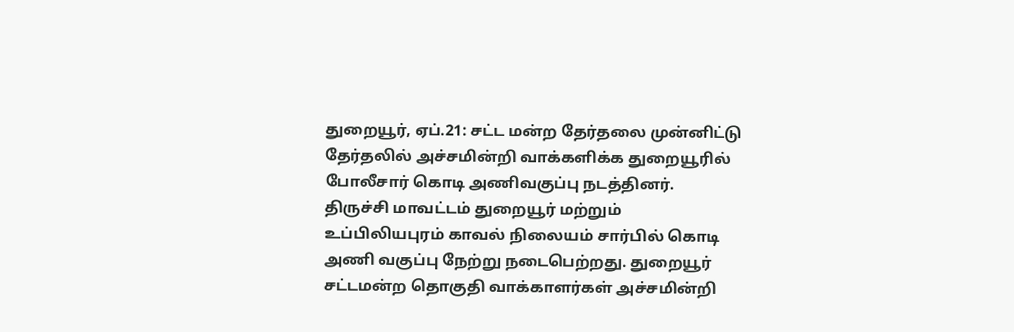துறையூர், ஏப்.21: சட்ட மன்ற தேர்தலை முன்னிட்டு தேர்தலில் அச்சமின்றி வாக்களிக்க துறையூரில் போலீசார் கொடி அணிவகுப்பு நடத்தினர்.
திருச்சி மாவட்டம் துறையூர் மற்றும் உப்பிலியபுரம் காவல் நிலையம் சார்பில் கொடி அணி வகுப்பு நேற்று நடைபெற்றது. துறையூர் சட்டமன்ற தொகுதி வாக்காளர்கள் அச்சமின்றி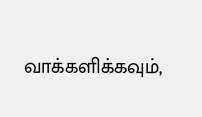வாக்களிக்கவும்,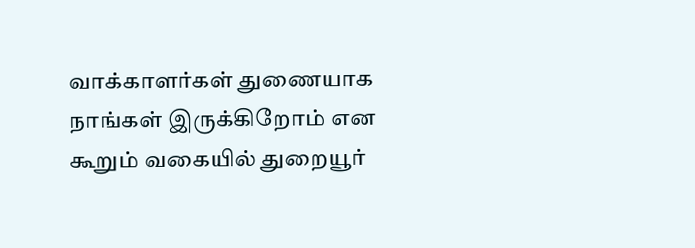வாக்காளர்கள் துணையாக நாங்கள் இருக்கிறோம் என கூறும் வகையில் துறையூர்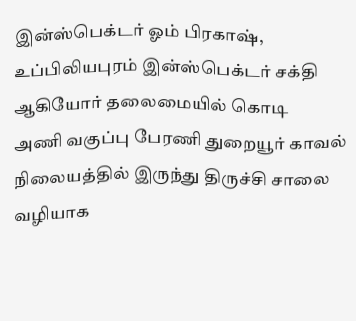இன்ஸ்பெக்டர் ஓம் பிரகாஷ், உப்பிலியபுரம் இன்ஸ்பெக்டர் சக்தி ஆகியோர் தலைமையில் கொடி
அணி வகுப்பு பேரணி துறையூர் காவல் நிலையத்தில் இருந்து திருச்சி சாலை வழியாக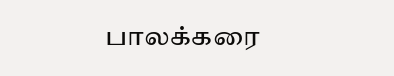பாலக்கரை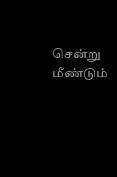சென்று மீண்டும்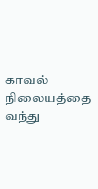காவல் நிலையத்தை வந்து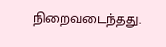நிறைவடைந்தது.